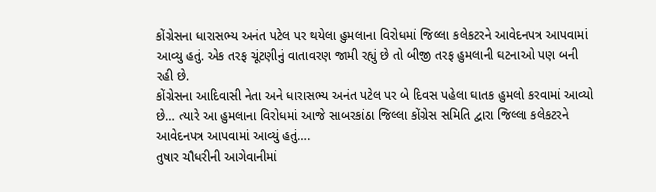કોંગ્રેસના ધારાસભ્ય અનંત પટેલ પર થયેલા હુમલાના વિરોધમાં જિલ્લા કલેકટરને આવેદનપત્ર આપવામાં આવ્યુ હતું. એક તરફ ચૂંટણીનું વાતાવરણ જામી રહ્યું છે તો બીજી તરફ હુમલાની ઘટનાઓ પણ બની રહી છે.
કોંગ્રેસના આદિવાસી નેતા અને ધારાસભ્ય અનંત પટેલ પર બે દિવસ પહેલા ઘાતક હુમલો કરવામાં આવ્યો છે… ત્યારે આ હુમલાના વિરોધમાં આજે સાબરકાંઠા જિલ્લા કોંગ્રેસ સમિતિ દ્વારા જિલ્લા કલેકટરને આવેદનપત્ર આપવામાં આવ્યું હતું….
તુષાર ચૌધરીની આગેવાનીમાં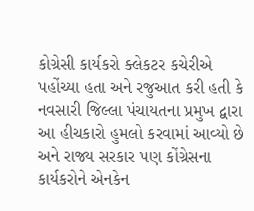કોગ્રેસી કાર્યકરો ક્લેકટર કચેરીએ પહોંચ્યા હતા અને રજુઆત કરી હતી કે નવસારી જિલ્લા પંચાયતના પ્રમુખ દ્વારા આ હીચકારો હુમલો કરવામાં આવ્યો છે અને રાજ્ય સરકાર પણ કોંગ્રેસના કાર્યકરોને એનકેન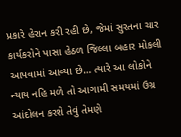પ્રકારે હેરાન કરી રહી છે, જેમાં સુરતના ચાર કાર્યકરોને પાસા હેઠળ જિલ્લા બહાર મોકલી આપવામાં આવ્યા છે… ત્યારે આ લોકોને ન્યાય નહિ મળે તો આગામી સમયમાં ઉગ્ર આંદોલન કરશે તેવું તેમણે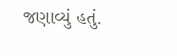જણાવ્યું હતું.